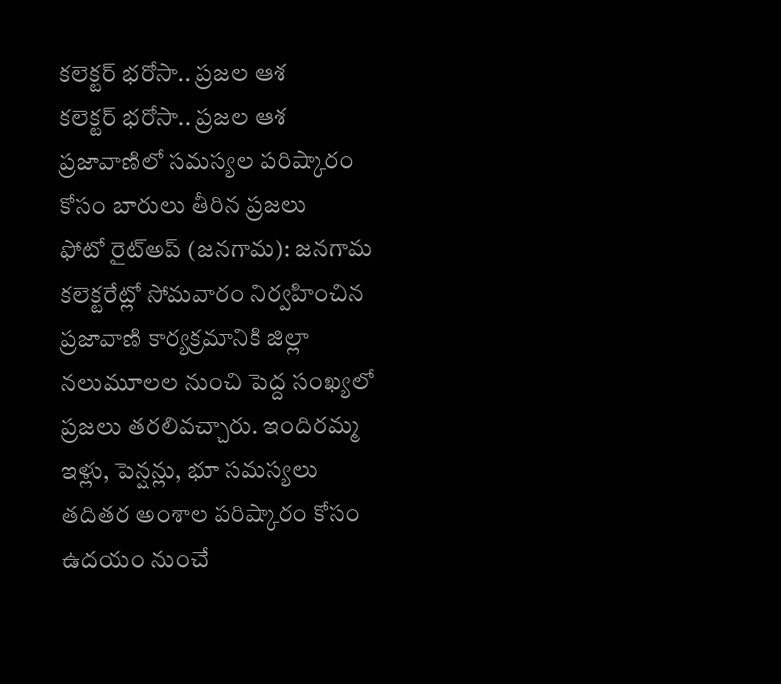కలెక్టర్ భరోసా.. ప్రజల ఆశ
కలెక్టర్ భరోసా.. ప్రజల ఆశ
ప్రజావాణిలో సమస్యల పరిష్కారం కోసం బారులు తీరిన ప్రజలు
ఫోటో రైట్అప్ (జనగామ): జనగామ కలెక్టరేట్లో సోమవారం నిర్వహించిన ప్రజావాణి కార్యక్రమానికి జిల్లా నలుమూలల నుంచి పెద్ద సంఖ్యలో ప్రజలు తరలివచ్చారు. ఇందిరమ్మ ఇళ్లు, పెన్షన్లు, భూ సమస్యలు తదితర అంశాల పరిష్కారం కోసం ఉదయం నుంచే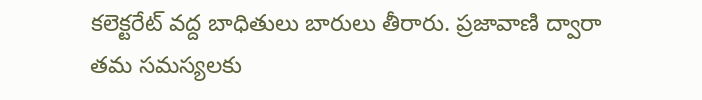కలెక్టరేట్ వద్ద బాధితులు బారులు తీరారు. ప్రజావాణి ద్వారా తమ సమస్యలకు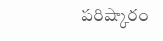పరిష్కారం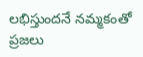లభిస్తుందనే నమ్మకంతో ప్రజలు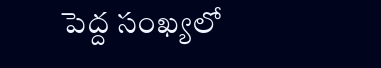పెద్ద సంఖ్యలో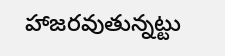హాజరవుతున్నట్టు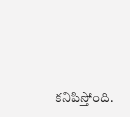కనిపిస్తోంది.